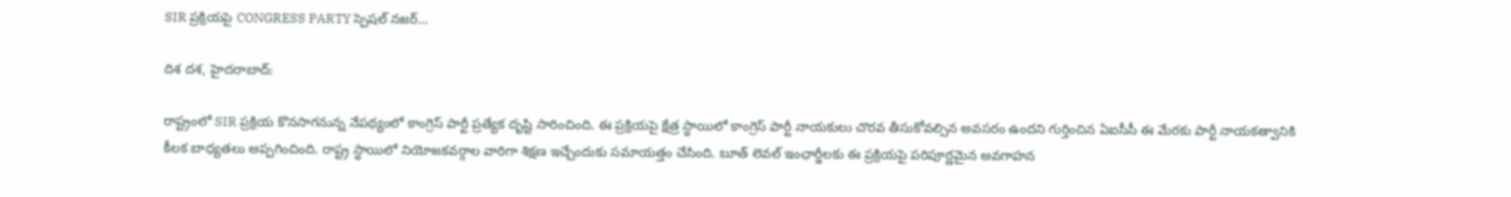SIR ప్రక్రియపై CONGRESS PARTY స్పెషల్ నజర్…

దిశ దశ, హైదరాబాద్:

రాష్ట్రంలో SIR ప్రక్రియ కొనసాగనున్న నేపథ్యంలో కాంగ్రెస్ పార్టీ ప్రత్యేక దృష్టి సారించింది. ఈ ప్రక్రియపై క్షేత్ర స్థాయిలో కాంగ్రెస్ పార్టీ నాయకులు చొరవ తీసుకోవల్సిన అవసరం ఉందని గుర్తించిన ఏఐసీసీ ఈ మేరకు పార్టీ నాయకత్వానికి కీలక బాధ్యతలు అప్పగించింది. రాష్ట్ర స్థాయిలో నియోజకవర్గాల వారిగా శిక్షణ ఇచ్చేందుకు సమాయత్తం చేసింది. బూత్ లెవల్ ఇంఛార్జీలకు ఈ ప్రక్రియపై పరిపూర్ణమైన అవగాహన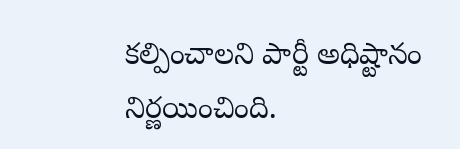కల్పించాలని పార్టీ అధిష్టానం నిర్ణయించింది.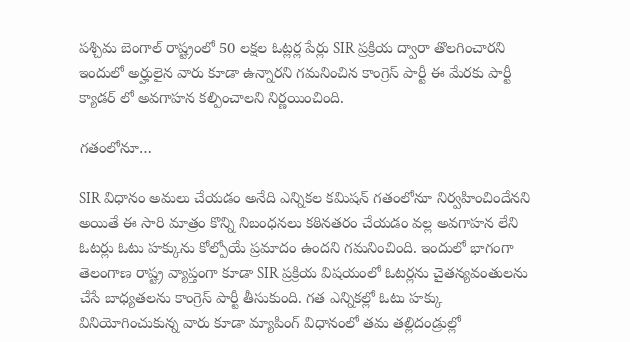పశ్చిమ బెంగాల్ రాష్ట్రంలో 50 లక్షల ఓట్లర్ల పేర్లు SIR ప్రక్రియ ద్వారా తొలగించారని ఇందులో అర్హులైన వారు కూడా ఉన్నారని గమనించిన కాంగ్రెస్ పార్టీ ఈ మేరకు పార్టీ క్యాడర్ లో అవగాహన కల్పించాలని నిర్ణయించింది.

గతంలోనూ…

SIR విధానం అమలు చేయడం అనేది ఎన్నికల కమిషన్ గతంలోనూ నిర్వహించిందేనని అయితే ఈ సారి మాత్రం కొన్ని నిబంధనలు కఠినతరం చేయడం వల్ల అవగాహన లేని ఓటర్లు ఓటు హక్కును కోల్పోయే ప్రమాదం ఉందని గమనించింది. ఇందులో భాగంగా తెలంగాణ రాష్ట్ర వ్యాప్తంగా కూడా SIR ప్రక్రియ విషయంలో ఓటర్లను చైతన్యవంతులను చేసే బాధ్యతలను కాంగ్రెస్ పార్టీ తీసుకుంది. గత ఎన్నికల్లో ఓటు హక్కు వినియోగించుకున్న వారు కూడా మ్యాపింగ్ విధానంలో తమ తల్లిదండ్రుల్లో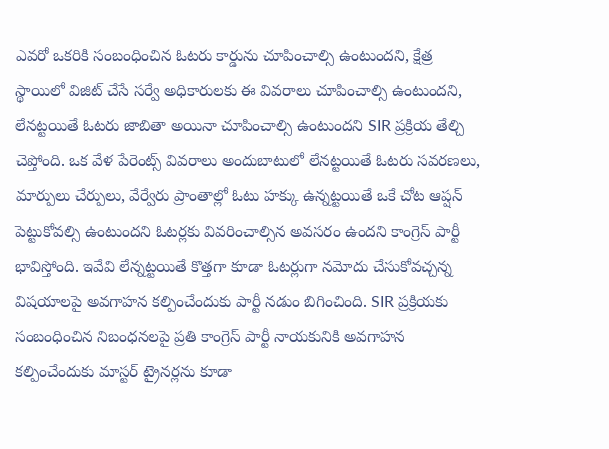ఎవరో ఒకరికి సంబంధించిన ఓటరు కార్డును చూపించాల్సి ఉంటుందని, క్షేత్ర స్థాయిలో విజిట్ చేసే సర్వే అధికారులకు ఈ వివరాలు చూపించాల్సి ఉంటుందని, లేనట్టయితే ఓటరు జాబితా అయినా చూపించాల్సి ఉంటుందని SIR ప్రక్రియ తేల్చి చెప్తోంది. ఒక వేళ పేరెంట్స్ వివరాలు అందుబాటులో లేనట్టయితే ఓటరు సవరణలు, మార్పులు చేర్పులు, వేర్వేరు ప్రాంతాల్లో ఓటు హక్కు ఉన్నట్టయితే ఒకే చోట ఆప్షన్ పెట్టుకోవల్సి ఉంటుందని ఓటర్లకు వివరించాల్సిన అవసరం ఉందని కాంగ్రెస్ పార్టీ భావిస్తోంది. ఇవేవి లేన్నట్టయితే కొత్తగా కూడా ఓటర్లుగా నమోదు చేసుకోవచ్చన్న విషయాలపై అవగాహన కల్పించేందుకు పార్టీ నడుం బిగించింది. SIR ప్రక్రియకు సంబంధించిన నిబంధనలపై ప్రతి కాంగ్రెస్ పార్టీ నాయకునికి అవగాహన కల్పించేందుకు మాస్టర్ ట్రైనర్లను కూడా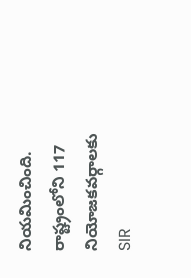నియమించింది. రాష్ట్రంలోని 117 నియోజకవర్గాలకు SIR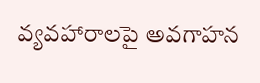వ్యవహారాలపై అవగాహన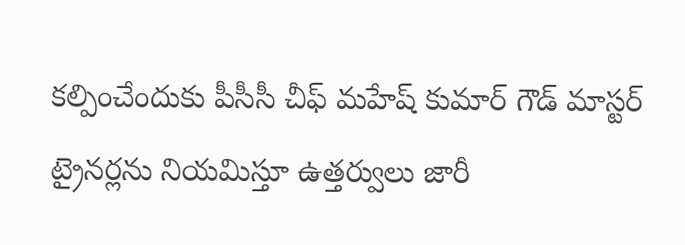కల్పించేందుకు పీసీసీ చీఫ్ మహేష్ కుమార్ గౌడ్ మాస్టర్ ట్రైనర్లను నియమిస్తూ ఉత్తర్వులు జారీ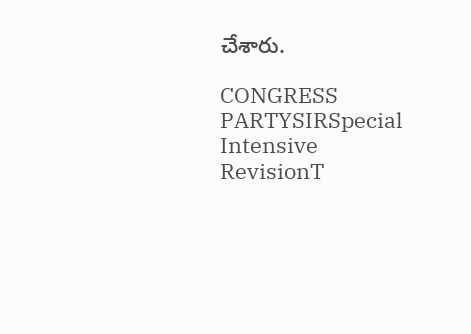చేశారు.

CONGRESS PARTYSIRSpecial Intensive RevisionT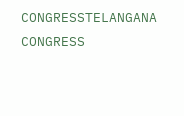CONGRESSTELANGANA CONGRESS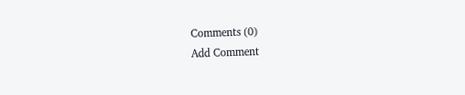Comments (0)
Add Comment